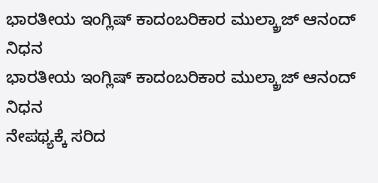ಭಾರತೀಯ ಇಂಗ್ಲಿಷ್ ಕಾದಂಬರಿಕಾರ ಮುಲ್ಕ್ರಾಜ್ ಆನಂದ್ ನಿಧನ
ಭಾರತೀಯ ಇಂಗ್ಲಿಷ್ ಕಾದಂಬರಿಕಾರ ಮುಲ್ಕ್ರಾಜ್ ಆನಂದ್ ನಿಧನ
ನೇಪಥ್ಯಕ್ಕೆ ಸರಿದ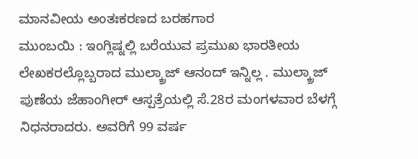ಮಾನವೀಯ ಅಂತಃಕರಣದ ಬರಹಗಾರ
ಮುಂಬಯಿ : ಇಂಗ್ಲಿಷ್ನಲ್ಲಿ ಬರೆಯುವ ಪ್ರಮುಖ ಭಾರತೀಯ ಲೇಖಕರಲ್ಲೊಬ್ಬರಾದ ಮುಲ್ಕ್ರಾಜ್ ಆನಂದ್ ಇನ್ನಿಲ್ಲ . ಮುಲ್ಕ್ರಾಜ್ ಪುಣೆಯ ಜೆಹಾಂಗೀರ್ ಆಸ್ಪತ್ರೆಯಲ್ಲಿ ಸೆ.28ರ ಮಂಗಳವಾರ ಬೆಳಗ್ಗೆ ನಿಧನರಾದರು. ಅವರಿಗೆ 99 ವರ್ಷ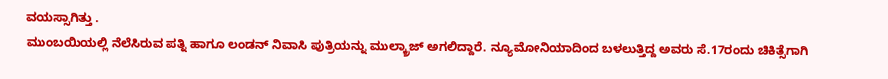ವಯಸ್ಸಾಗಿತ್ತು .
ಮುಂಬಯಿಯಲ್ಲಿ ನೆಲೆಸಿರುವ ಪತ್ನಿ ಹಾಗೂ ಲಂಡನ್ ನಿವಾಸಿ ಪುತ್ರಿಯನ್ನು ಮುಲ್ಕ್ರಾಜ್ ಅಗಲಿದ್ದಾರೆ. ನ್ಯೂಮೋನಿಯಾದಿಂದ ಬಳಲುತ್ತಿದ್ದ ಅವರು ಸೆ.17ರಂದು ಚಿಕಿತ್ಸೆಗಾಗಿ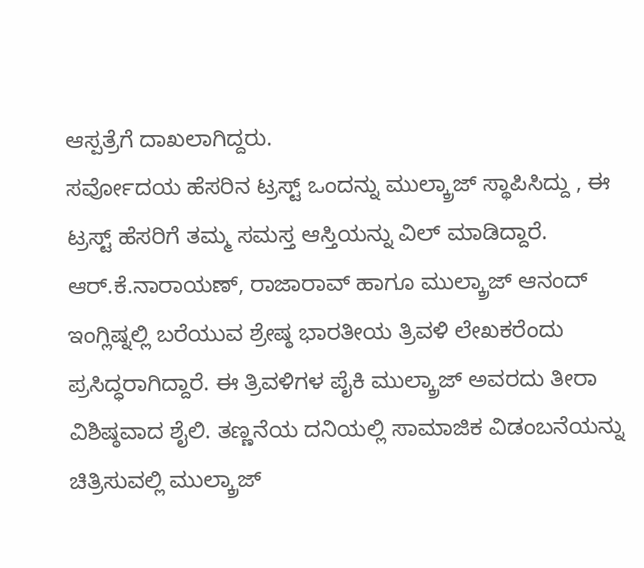ಆಸ್ಪತ್ರೆಗೆ ದಾಖಲಾಗಿದ್ದರು.
ಸರ್ವೋದಯ ಹೆಸರಿನ ಟ್ರಸ್ಟ್ ಒಂದನ್ನು ಮುಲ್ಕ್ರಾಜ್ ಸ್ಥಾಪಿಸಿದ್ದು , ಈ ಟ್ರಸ್ಟ್ ಹೆಸರಿಗೆ ತಮ್ಮ ಸಮಸ್ತ ಆಸ್ತಿಯನ್ನು ವಿಲ್ ಮಾಡಿದ್ದಾರೆ.
ಆರ್.ಕೆ.ನಾರಾಯಣ್, ರಾಜಾರಾವ್ ಹಾಗೂ ಮುಲ್ಕ್ರಾಜ್ ಆನಂದ್ ಇಂಗ್ಲಿಷ್ನಲ್ಲಿ ಬರೆಯುವ ಶ್ರೇಷ್ಠ ಭಾರತೀಯ ತ್ರಿವಳಿ ಲೇಖಕರೆಂದು ಪ್ರಸಿದ್ಧರಾಗಿದ್ದಾರೆ. ಈ ತ್ರಿವಳಿಗಳ ಪೈಕಿ ಮುಲ್ಕ್ರಾಜ್ ಅವರದು ತೀರಾ ವಿಶಿಷ್ಠವಾದ ಶೈಲಿ. ತಣ್ಣನೆಯ ದನಿಯಲ್ಲಿ ಸಾಮಾಜಿಕ ವಿಡಂಬನೆಯನ್ನು ಚಿತ್ರಿಸುವಲ್ಲಿ ಮುಲ್ಕ್ರಾಜ್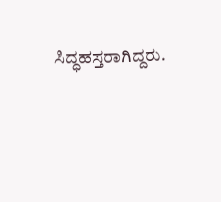ಸಿದ್ಧಹಸ್ತರಾಗಿದ್ದರು.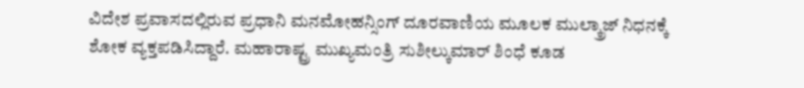ವಿದೇಶ ಪ್ರವಾಸದಲ್ಲಿರುವ ಪ್ರಧಾನಿ ಮನಮೋಹನ್ಸಿಂಗ್ ದೂರವಾಣಿಯ ಮೂಲಕ ಮುಲ್ಕ್ರಾಜ್ ನಿಧನಕ್ಕೆ ಶೋಕ ವ್ಯಕ್ತಪಡಿಸಿದ್ದಾರೆ. ಮಹಾರಾಷ್ಟ್ರ ಮುಖ್ಯಮಂತ್ರಿ ಸುಶೀಲ್ಕುಮಾರ್ ಶಿಂಧೆ ಕೂಡ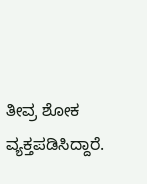ತೀವ್ರ ಶೋಕ ವ್ಯಕ್ತಪಡಿಸಿದ್ದಾರೆ.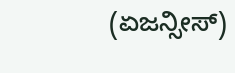(ಏಜನ್ಸೀಸ್)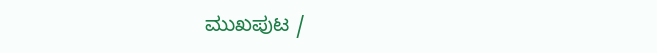ಮುಖಪುಟ /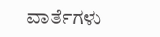ವಾರ್ತೆಗಳು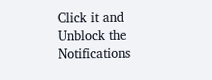Click it and Unblock the Notifications